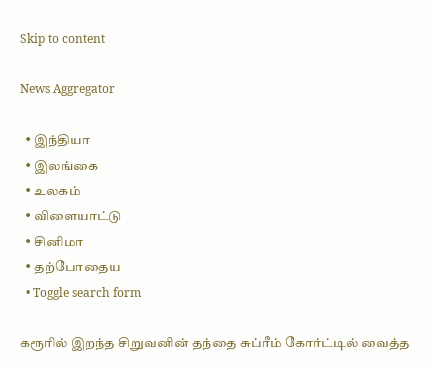Skip to content

News Aggregator

  • இந்தியா
  • இலங்கை
  • உலகம்
  • விளையாட்டு
  • சினிமா
  • தற்போதைய
  • Toggle search form

கரூரில் இறந்த சிறுவனின் தந்தை சுப்ரீம் கோர்ட்டில் வைத்த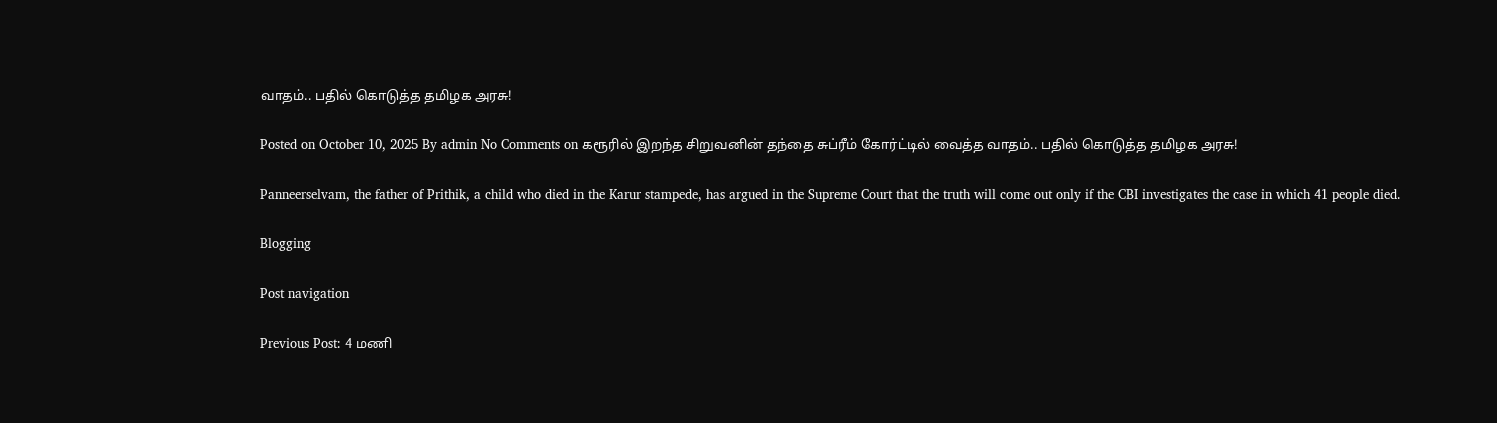வாதம்.. பதில் கொடுத்த தமிழக அரசு!

Posted on October 10, 2025 By admin No Comments on கரூரில் இறந்த சிறுவனின் தந்தை சுப்ரீம் கோர்ட்டில் வைத்த வாதம்.. பதில் கொடுத்த தமிழக அரசு!

Panneerselvam, the father of Prithik, a child who died in the Karur stampede, has argued in the Supreme Court that the truth will come out only if the CBI investigates the case in which 41 people died.

Blogging

Post navigation

Previous Post: 4 மணி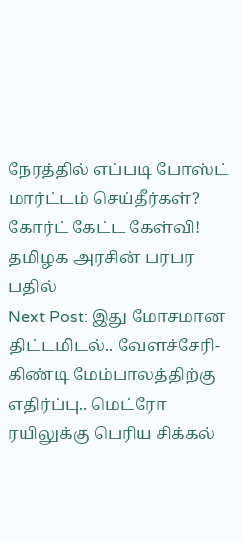நேரத்தில் எப்படி போஸ்ட் மார்ட்டம் செய்தீர்கள்? கோர்ட் கேட்ட கேள்வி! தமிழக அரசின் பரபர பதில்
Next Post: இது மோசமான திட்டமிடல்.. வேளச்சேரி- கிண்டி மேம்பாலத்திற்கு எதிர்ப்பு.. மெட்ரோ ரயிலுக்கு பெரிய சிக்கல்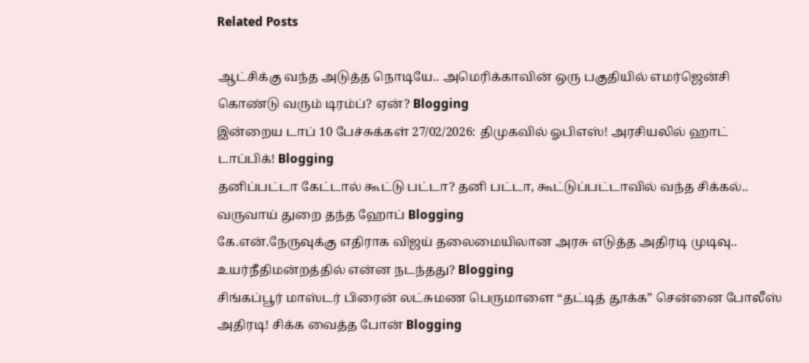Related Posts

ஆட்சிக்கு வந்த அடுத்த நொடியே.. அமெரிக்காவின் ஒரு பகுதியில் எமர்ஜென்சி கொண்டு வரும் டிரம்ப்? ஏன்? Blogging
இன்றைய டாப் 10 பேச்சுக்கள் 27/02/2026: திமுகவில் ஓபிஎஸ்! அரசியலில் ஹாட் டாப்பிக்! Blogging
தனிப்பட்டா கேட்டால் கூட்டு பட்டா? தனி பட்டா, கூட்டுப்பட்டாவில் வந்த சிக்கல்.. வருவாய் துறை தந்த ஹோப் Blogging
கே.என்.நேருவுக்கு எதிராக விஜய் தலைமையிலான அரசு எடுத்த அதிரடி முடிவு.. உயர்நீதிமன்றத்தில் என்ன நடந்தது? Blogging
சிங்கப்பூர் மாஸ்டர் பிரைன் லட்சுமண பெருமாளை “தட்டித் தூக்க” சென்னை போலீஸ் அதிரடி! சிக்க வைத்த போன் Blogging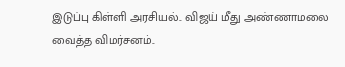இடுப்பு கிள்ளி அரசியல்.. விஜய் மீது அண்ணாமலை வைத்த விமர்சனம்..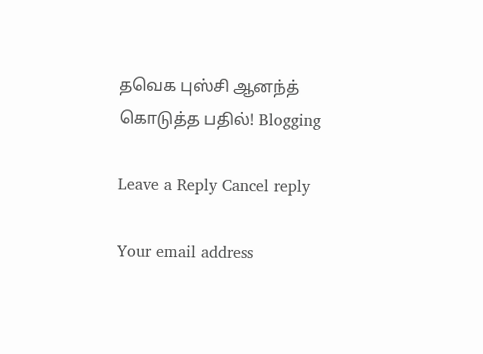தவெக புஸ்சி ஆனந்த் கொடுத்த பதில்! Blogging

Leave a Reply Cancel reply

Your email address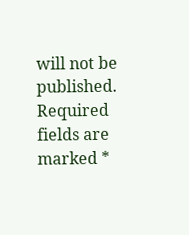will not be published. Required fields are marked *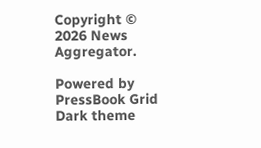Copyright © 2026 News Aggregator.

Powered by PressBook Grid Dark theme